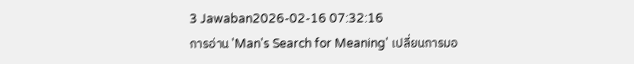3 Jawaban2026-02-16 07:32:16
การอ่าน 'Man's Search for Meaning' เปลี่ยนการมอ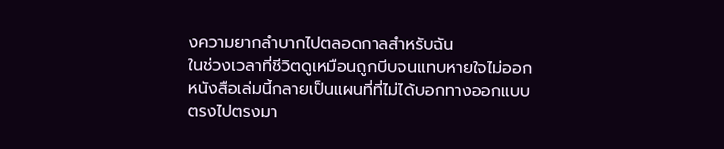งความยากลำบากไปตลอดกาลสำหรับฉัน
ในช่วงเวลาที่ชีวิตดูเหมือนถูกบีบจนแทบหายใจไม่ออก หนังสือเล่มนี้กลายเป็นแผนที่ที่ไม่ได้บอกทางออกแบบตรงไปตรงมา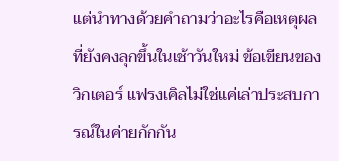แต่นำทางด้วยคำถามว่าอะไรคือเหตุผลที่ยังคงลุกขึ้นในเช้าวันใหม่ ข้อเขียนของวิกเตอร์ แฟรงเคิลไม่ใช่แค่เล่าประสบการณ์ในค่ายกักกัน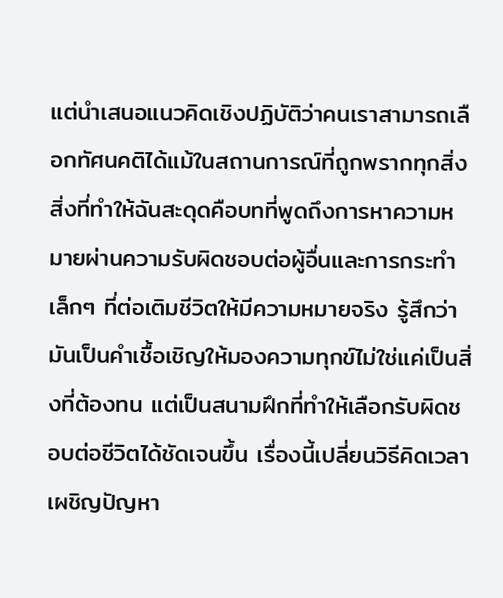แต่นำเสนอแนวคิดเชิงปฏิบัติว่าคนเราสามารถเลือกทัศนคติได้แม้ในสถานการณ์ที่ถูกพรากทุกสิ่ง
สิ่งที่ทำให้ฉันสะดุดคือบทที่พูดถึงการหาความหมายผ่านความรับผิดชอบต่อผู้อื่นและการกระทำเล็กๆ ที่ต่อเติมชีวิตให้มีความหมายจริง รู้สึกว่ามันเป็นคำเชื้อเชิญให้มองความทุกข์ไม่ใช่แค่เป็นสิ่งที่ต้องทน แต่เป็นสนามฝึกที่ทำให้เลือกรับผิดชอบต่อชีวิตได้ชัดเจนขึ้น เรื่องนี้เปลี่ยนวิธีคิดเวลาเผชิญปัญหา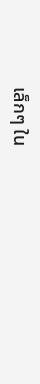เล็กๆ ใน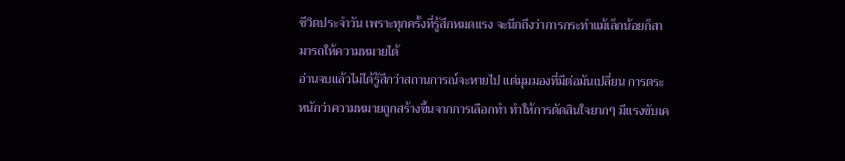ชีวิตประจำวัน เพราะทุกครั้งที่รู้สึกหมดแรง จะนึกถึงว่าการกระทำแม้เล็กน้อยก็สามารถให้ความหมายได้
อ่านจบแล้วไม่ได้รู้สึกว่าสถานการณ์จะหายไป แต่มุมมองที่มีต่อมันเปลี่ยน การตระหนักว่าความหมายถูกสร้างขึ้นจากการเลือกทำ ทำให้การตัดสินใจยากๆ มีแรงขับเค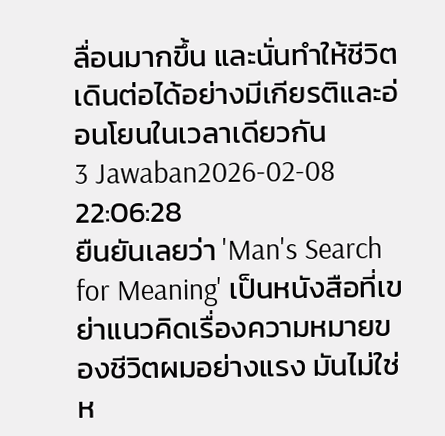ลื่อนมากขึ้น และนั่นทำให้ชีวิตเดินต่อได้อย่างมีเกียรติและอ่อนโยนในเวลาเดียวกัน
3 Jawaban2026-02-08 22:06:28
ยืนยันเลยว่า 'Man's Search for Meaning' เป็นหนังสือที่เขย่าแนวคิดเรื่องความหมายของชีวิตผมอย่างแรง มันไม่ใช่ห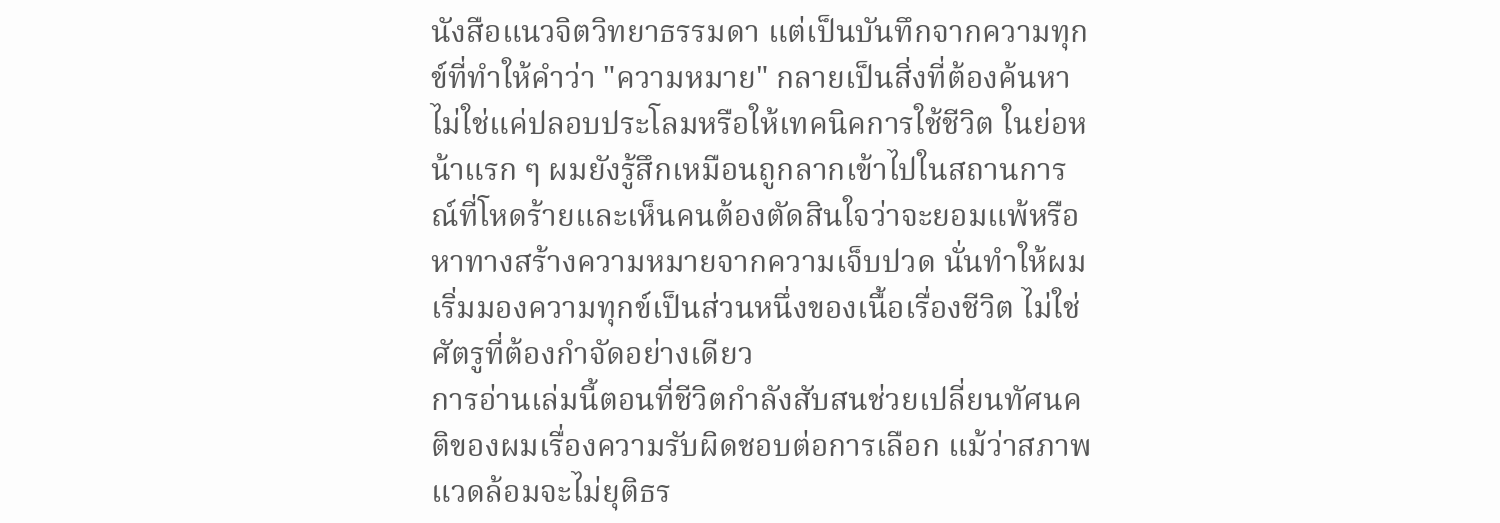นังสือแนวจิตวิทยาธรรมดา แต่เป็นบันทึกจากความทุกข์ที่ทำให้คำว่า "ความหมาย" กลายเป็นสิ่งที่ต้องค้นหา ไม่ใช่แค่ปลอบประโลมหรือให้เทคนิคการใช้ชีวิต ในย่อหน้าแรก ๆ ผมยังรู้สึกเหมือนถูกลากเข้าไปในสถานการณ์ที่โหดร้ายและเห็นคนต้องตัดสินใจว่าจะยอมแพ้หรือหาทางสร้างความหมายจากความเจ็บปวด นั่นทำให้ผมเริ่มมองความทุกข์เป็นส่วนหนึ่งของเนื้อเรื่องชีวิต ไม่ใช่ศัตรูที่ต้องกำจัดอย่างเดียว
การอ่านเล่มนี้ตอนที่ชีวิตกำลังสับสนช่วยเปลี่ยนทัศนคติของผมเรื่องความรับผิดชอบต่อการเลือก แม้ว่าสภาพแวดล้อมจะไม่ยุติธร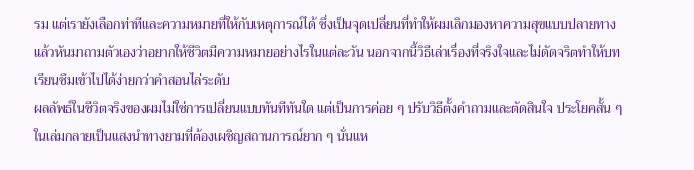รม แต่เรายังเลือกท่าทีและความหมายที่ให้กับเหตุการณ์ได้ ซึ่งเป็นจุดเปลี่ยนที่ทำให้ผมเลิกมองหาความสุขแบบปลายทาง แล้วหันมาถามตัวเองว่าอยากให้ชีวิตมีความหมายอย่างไรในแต่ละวัน นอกจากนี้วิธีเล่าเรื่องที่จริงใจและไม่ดัดจริตทำให้บทเรียนซึมเข้าไปได้ง่ายกว่าคำสอนไล่ระดับ
ผลลัพธ์ในชีวิตจริงของผมไม่ใช่การเปลี่ยนแบบทันทีทันใด แต่เป็นการค่อย ๆ ปรับวิธีตั้งคำถามและตัดสินใจ ประโยคสั้น ๆ ในเล่มกลายเป็นแสงนำทางยามที่ต้องเผชิญสถานการณ์ยาก ๆ นั่นแห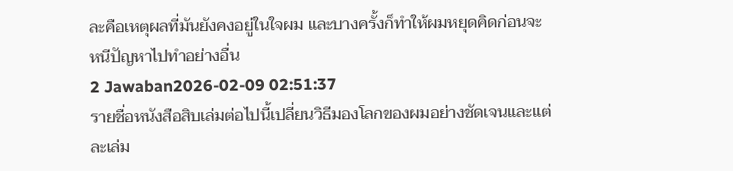ละคือเหตุผลที่มันยังคงอยู่ในใจผม และบางครั้งก็ทำให้ผมหยุดคิดก่อนจะหนีปัญหาไปทำอย่างอื่น
2 Jawaban2026-02-09 02:51:37
รายชื่อหนังสือสิบเล่มต่อไปนี้เปลี่ยนวิธีมองโลกของผมอย่างชัดเจนและแต่ละเล่ม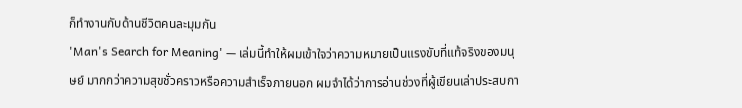ก็ทำงานกับด้านชีวิตคนละมุมกัน
'Man's Search for Meaning' — เล่มนี้ทำให้ผมเข้าใจว่าความหมายเป็นแรงขับที่แท้จริงของมนุษย์ มากกว่าความสุขชั่วคราวหรือความสำเร็จภายนอก ผมจำได้ว่าการอ่านช่วงที่ผู้เขียนเล่าประสบกา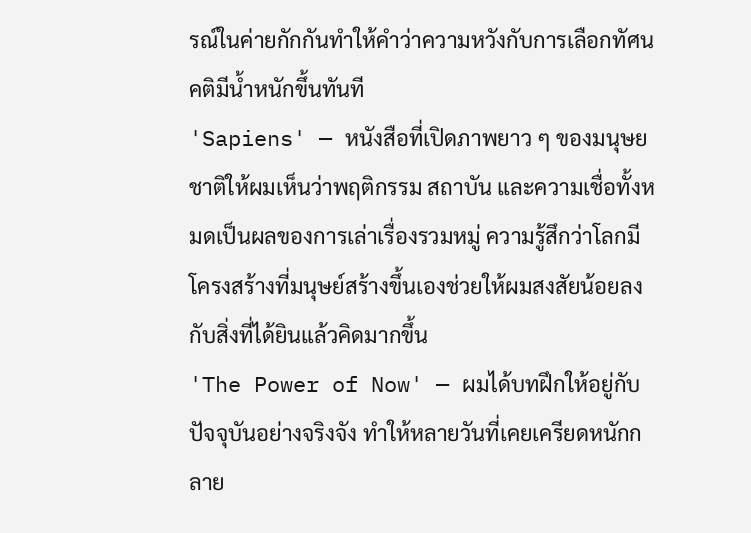รณ์ในค่ายกักกันทำให้คำว่าความหวังกับการเลือกทัศนคติมีน้ำหนักขึ้นทันที
'Sapiens' — หนังสือที่เปิดภาพยาว ๆ ของมนุษยชาติให้ผมเห็นว่าพฤติกรรม สถาบัน และความเชื่อทั้งหมดเป็นผลของการเล่าเรื่องรวมหมู่ ความรู้สึกว่าโลกมีโครงสร้างที่มนุษย์สร้างขึ้นเองช่วยให้ผมสงสัยน้อยลงกับสิ่งที่ได้ยินแล้วคิดมากขึ้น
'The Power of Now' — ผมได้บทฝึกให้อยู่กับปัจจุบันอย่างจริงจัง ทำให้หลายวันที่เคยเครียดหนักกลาย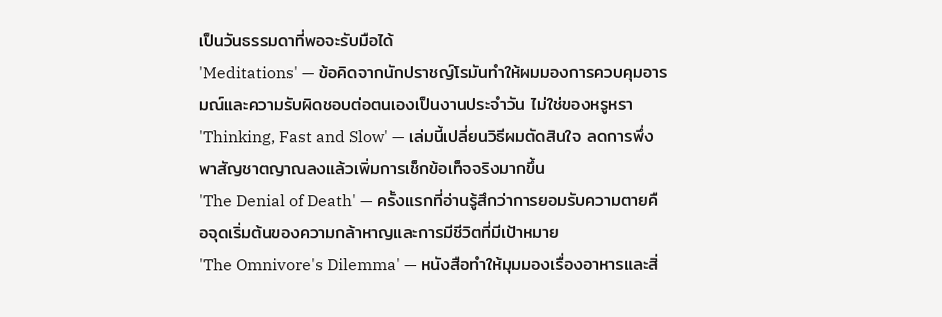เป็นวันธรรมดาที่พอจะรับมือได้
'Meditations' — ข้อคิดจากนักปราชญ์โรมันทำให้ผมมองการควบคุมอารมณ์และความรับผิดชอบต่อตนเองเป็นงานประจำวัน ไม่ใช่ของหรูหรา
'Thinking, Fast and Slow' — เล่มนี้เปลี่ยนวิธีผมตัดสินใจ ลดการพึ่งพาสัญชาตญาณลงแล้วเพิ่มการเช็กข้อเท็จจริงมากขึ้น
'The Denial of Death' — ครั้งแรกที่อ่านรู้สึกว่าการยอมรับความตายคือจุดเริ่มต้นของความกล้าหาญและการมีชีวิตที่มีเป้าหมาย
'The Omnivore's Dilemma' — หนังสือทำให้มุมมองเรื่องอาหารและสิ่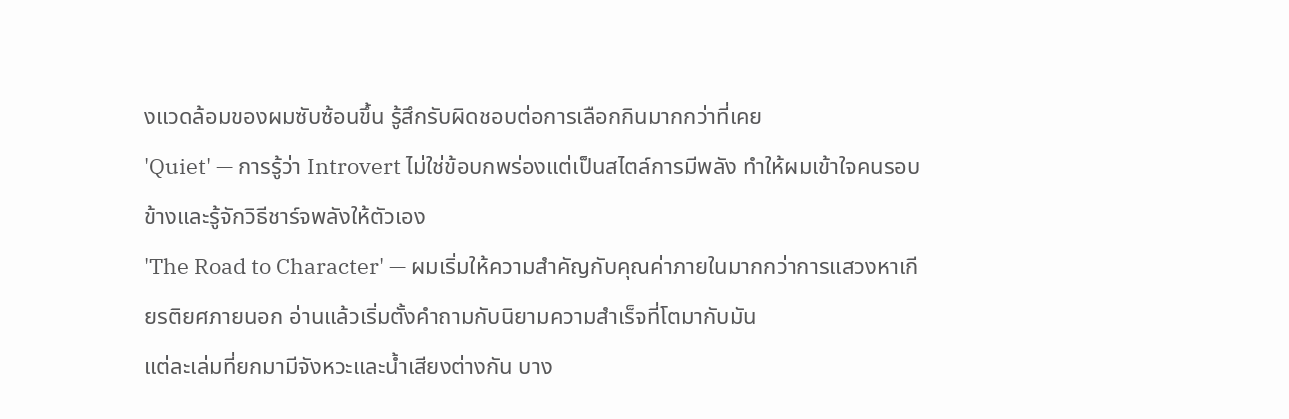งแวดล้อมของผมซับซ้อนขึ้น รู้สึกรับผิดชอบต่อการเลือกกินมากกว่าที่เคย
'Quiet' — การรู้ว่า Introvert ไม่ใช่ข้อบกพร่องแต่เป็นสไตล์การมีพลัง ทำให้ผมเข้าใจคนรอบข้างและรู้จักวิธีชาร์จพลังให้ตัวเอง
'The Road to Character' — ผมเริ่มให้ความสำคัญกับคุณค่าภายในมากกว่าการแสวงหาเกียรติยศภายนอก อ่านแล้วเริ่มตั้งคำถามกับนิยามความสำเร็จที่โตมากับมัน
แต่ละเล่มที่ยกมามีจังหวะและน้ำเสียงต่างกัน บาง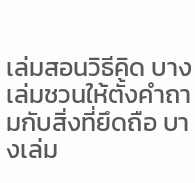เล่มสอนวิธีคิด บางเล่มชวนให้ตั้งคำถามกับสิ่งที่ยึดถือ บางเล่ม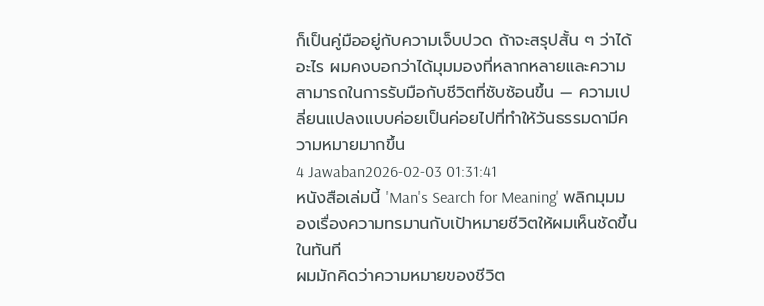ก็เป็นคู่มืออยู่กับความเจ็บปวด ถ้าจะสรุปสั้น ๆ ว่าได้อะไร ผมคงบอกว่าได้มุมมองที่หลากหลายและความสามารถในการรับมือกับชีวิตที่ซับซ้อนขึ้น — ความเปลี่ยนแปลงแบบค่อยเป็นค่อยไปที่ทำให้วันธรรมดามีความหมายมากขึ้น
4 Jawaban2026-02-03 01:31:41
หนังสือเล่มนี้ 'Man's Search for Meaning' พลิกมุมมองเรื่องความทรมานกับเป้าหมายชีวิตให้ผมเห็นชัดขึ้นในทันที
ผมมักคิดว่าความหมายของชีวิต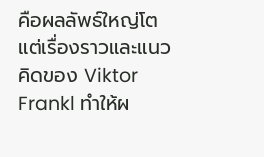คือผลลัพธ์ใหญ่โต แต่เรื่องราวและแนวคิดของ Viktor Frankl ทำให้ผ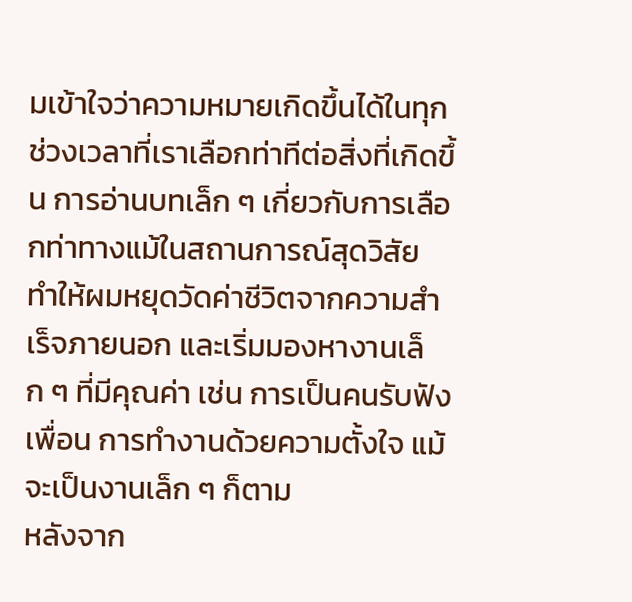มเข้าใจว่าความหมายเกิดขึ้นได้ในทุกช่วงเวลาที่เราเลือกท่าทีต่อสิ่งที่เกิดขึ้น การอ่านบทเล็ก ๆ เกี่ยวกับการเลือกท่าทางแม้ในสถานการณ์สุดวิสัย ทำให้ผมหยุดวัดค่าชีวิตจากความสำเร็จภายนอก และเริ่มมองหางานเล็ก ๆ ที่มีคุณค่า เช่น การเป็นคนรับฟังเพื่อน การทำงานด้วยความตั้งใจ แม้จะเป็นงานเล็ก ๆ ก็ตาม
หลังจาก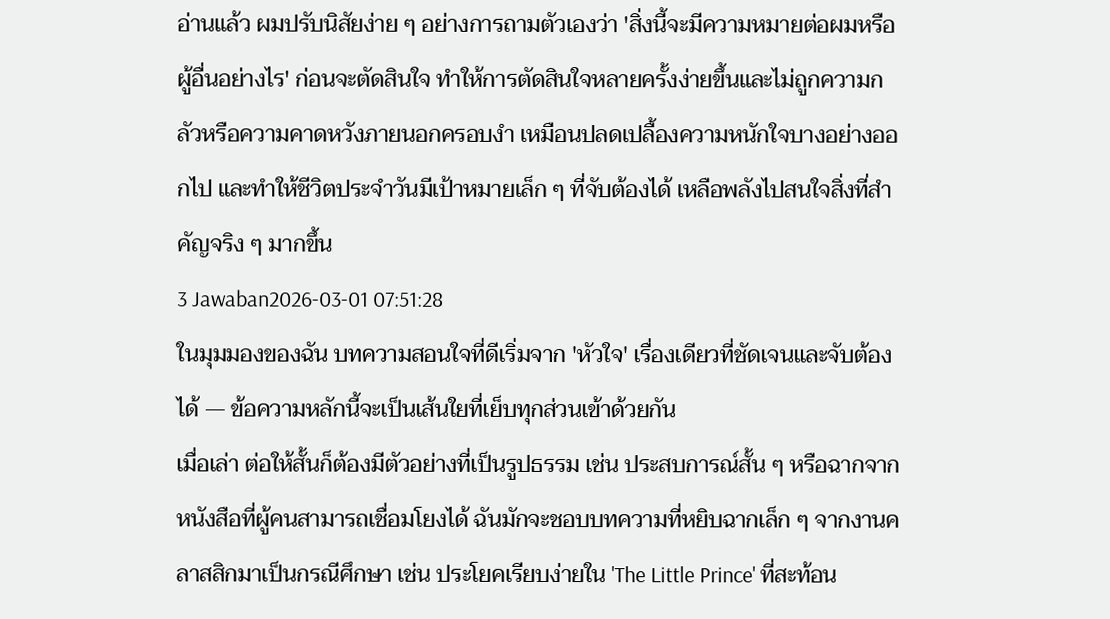อ่านแล้ว ผมปรับนิสัยง่าย ๆ อย่างการถามตัวเองว่า 'สิ่งนี้จะมีความหมายต่อผมหรือผู้อื่นอย่างไร' ก่อนจะตัดสินใจ ทำให้การตัดสินใจหลายครั้งง่ายขึ้นและไม่ถูกความกลัวหรือความคาดหวังภายนอกครอบงำ เหมือนปลดเปลื้องความหนักใจบางอย่างออกไป และทำให้ชีวิตประจำวันมีเป้าหมายเล็ก ๆ ที่จับต้องได้ เหลือพลังไปสนใจสิ่งที่สำคัญจริง ๆ มากขึ้น
3 Jawaban2026-03-01 07:51:28
ในมุมมองของฉัน บทความสอนใจที่ดีเริ่มจาก 'หัวใจ' เรื่องเดียวที่ชัดเจนและจับต้องได้ — ข้อความหลักนี้จะเป็นเส้นใยที่เย็บทุกส่วนเข้าด้วยกัน
เมื่อเล่า ต่อให้สั้นก็ต้องมีตัวอย่างที่เป็นรูปธรรม เช่น ประสบการณ์สั้น ๆ หรือฉากจากหนังสือที่ผู้คนสามารถเชื่อมโยงได้ ฉันมักจะชอบบทความที่หยิบฉากเล็ก ๆ จากงานคลาสสิกมาเป็นกรณีศึกษา เช่น ประโยคเรียบง่ายใน 'The Little Prince' ที่สะท้อน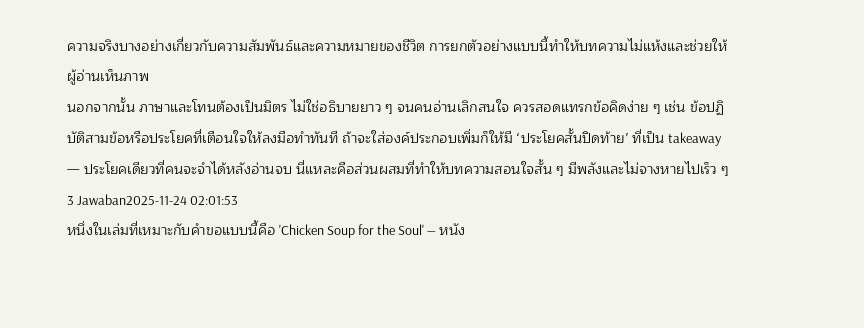ความจริงบางอย่างเกี่ยวกับความสัมพันธ์และความหมายของชีวิต การยกตัวอย่างแบบนี้ทำให้บทความไม่แห้งและช่วยให้ผู้อ่านเห็นภาพ
นอกจากนั้น ภาษาและโทนต้องเป็นมิตร ไม่ใช่อธิบายยาว ๆ จนคนอ่านเลิกสนใจ ควรสอดแทรกข้อคิดง่าย ๆ เช่น ข้อปฏิบัติสามข้อหรือประโยคที่เตือนใจให้ลงมือทำทันที ถ้าจะใส่องค์ประกอบเพิ่มก็ให้มี ‘ประโยคสั้นปิดท้าย’ ที่เป็น takeaway — ประโยคเดียวที่คนจะจำได้หลังอ่านจบ นี่แหละคือส่วนผสมที่ทำให้บทความสอนใจสั้น ๆ มีพลังและไม่จางหายไปเร็ว ๆ
3 Jawaban2025-11-24 02:01:53
หนึ่งในเล่มที่เหมาะกับคำขอแบบนี้คือ 'Chicken Soup for the Soul' — หนัง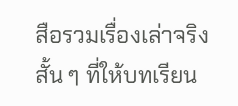สือรวมเรื่องเล่าจริงสั้น ๆ ที่ให้บทเรียน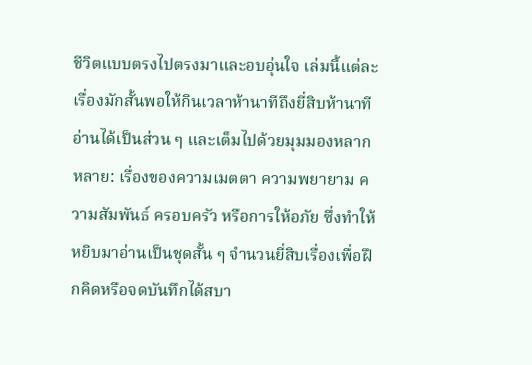ชีวิตแบบตรงไปตรงมาและอบอุ่นใจ เล่มนี้แต่ละเรื่องมักสั้นพอให้กินเวลาห้านาทีถึงยี่สิบห้านาที อ่านได้เป็นส่วน ๆ และเต็มไปด้วยมุมมองหลากหลาย: เรื่องของความเมตตา ความพยายาม ความสัมพันธ์ ครอบครัว หรือการให้อภัย ซึ่งทำให้หยิบมาอ่านเป็นชุดสั้น ๆ จำนวนยี่สิบเรื่องเพื่อฝึกคิดหรือจดบันทึกได้สบา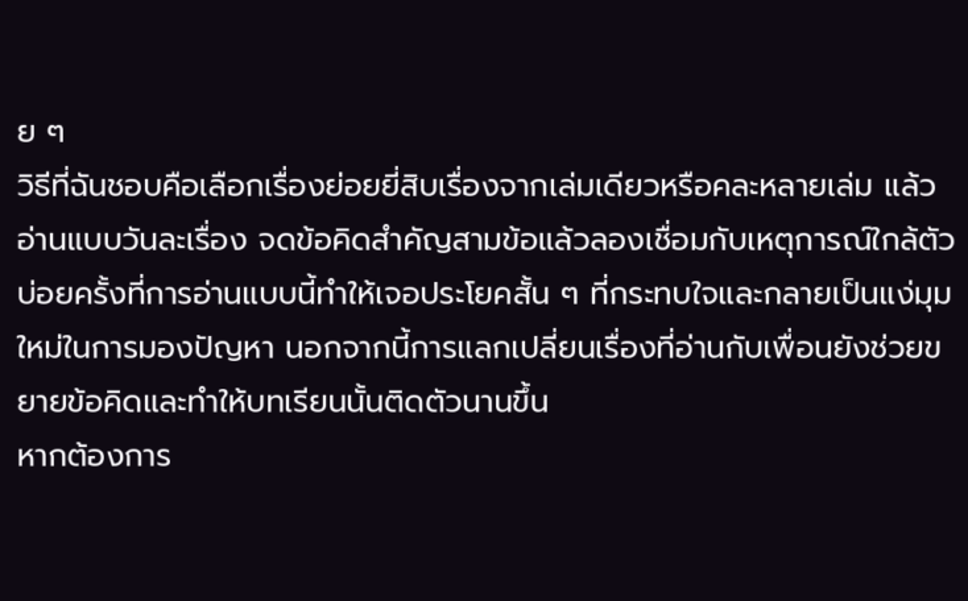ย ๆ
วิธีที่ฉันชอบคือเลือกเรื่องย่อยยี่สิบเรื่องจากเล่มเดียวหรือคละหลายเล่ม แล้วอ่านแบบวันละเรื่อง จดข้อคิดสำคัญสามข้อแล้วลองเชื่อมกับเหตุการณ์ใกล้ตัว บ่อยครั้งที่การอ่านแบบนี้ทำให้เจอประโยคสั้น ๆ ที่กระทบใจและกลายเป็นแง่มุมใหม่ในการมองปัญหา นอกจากนี้การแลกเปลี่ยนเรื่องที่อ่านกับเพื่อนยังช่วยขยายข้อคิดและทำให้บทเรียนนั้นติดตัวนานขึ้น
หากต้องการ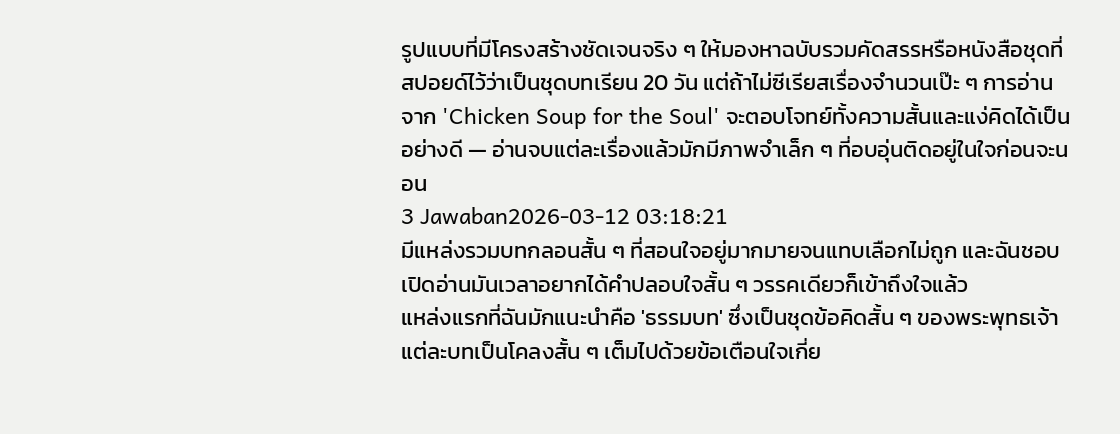รูปแบบที่มีโครงสร้างชัดเจนจริง ๆ ให้มองหาฉบับรวมคัดสรรหรือหนังสือชุดที่สปอยด์ไว้ว่าเป็นชุดบทเรียน 20 วัน แต่ถ้าไม่ซีเรียสเรื่องจำนวนเป๊ะ ๆ การอ่านจาก 'Chicken Soup for the Soul' จะตอบโจทย์ทั้งความสั้นและแง่คิดได้เป็นอย่างดี — อ่านจบแต่ละเรื่องแล้วมักมีภาพจำเล็ก ๆ ที่อบอุ่นติดอยู่ในใจก่อนจะนอน
3 Jawaban2026-03-12 03:18:21
มีแหล่งรวมบทกลอนสั้น ๆ ที่สอนใจอยู่มากมายจนแทบเลือกไม่ถูก และฉันชอบเปิดอ่านมันเวลาอยากได้คำปลอบใจสั้น ๆ วรรคเดียวก็เข้าถึงใจแล้ว
แหล่งแรกที่ฉันมักแนะนำคือ 'ธรรมบท' ซึ่งเป็นชุดข้อคิดสั้น ๆ ของพระพุทธเจ้า แต่ละบทเป็นโคลงสั้น ๆ เต็มไปด้วยข้อเตือนใจเกี่ย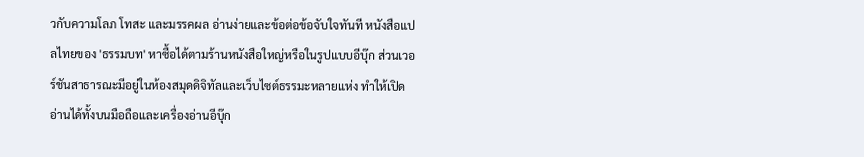วกับความโลภ โทสะ และมรรคผล อ่านง่ายและข้อต่อข้อจับใจทันที หนังสือแปลไทยของ 'ธรรมบท' หาซื้อได้ตามร้านหนังสือใหญ่หรือในรูปแบบอีบุ๊ก ส่วนเวอร์ชันสาธารณะมีอยู่ในห้องสมุดดิจิทัลและเว็บไซต์ธรรมะหลายแห่ง ทำให้เปิดอ่านได้ทั้งบนมือถือและเครื่องอ่านอีบุ๊ก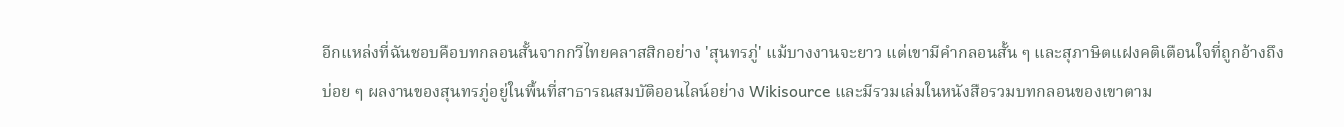อีกแหล่งที่ฉันชอบคือบทกลอนสั้นจากกวีไทยคลาสสิกอย่าง 'สุนทรภู่' แม้บางงานจะยาว แต่เขามีคำกลอนสั้น ๆ และสุภาษิตแฝงคติเตือนใจที่ถูกอ้างถึงบ่อย ๆ ผลงานของสุนทรภู่อยู่ในพื้นที่สาธารณสมบัติออนไลน์อย่าง Wikisource และมีรวมเล่มในหนังสือรวมบทกลอนของเขาตาม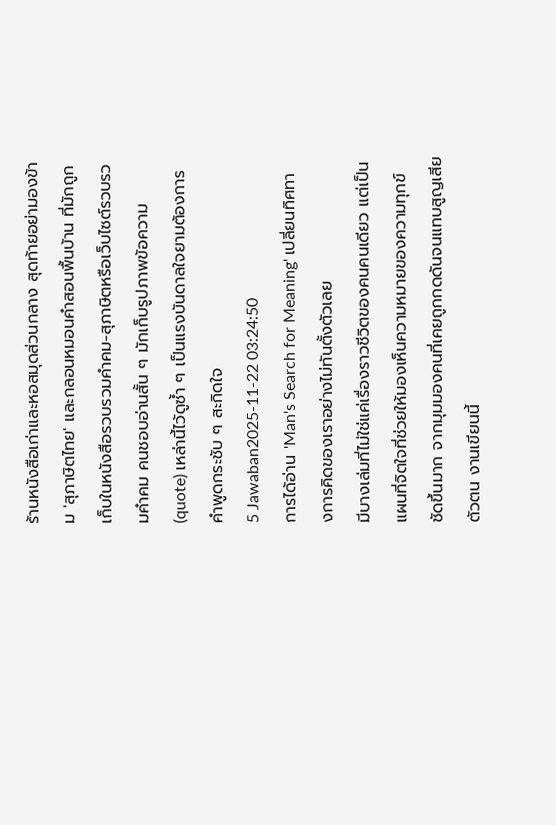ร้านหนังสือเก่าและหอสมุดส่วนกลาง สุดท้ายอย่ามองข้าม 'สุภาษิตไทย' และกลอนหมอนคำสอนพื้นบ้าน ที่มักถูกเก็บในหนังสือรวบรวมคำคม-สุภาษิตหรือเว็บไซต์รวบรวมคำคม คนชอบอ่านสั้น ๆ มักเก็บรูปภาพข้อความ (quote) เหล่านี้ไว้ดูซ้ำ ๆ เป็นแรงบันดาลใจยามต้องการคำพูดกระชับ ๆ สะกิดใจ
5 Jawaban2025-11-22 03:24:50
การได้อ่าน 'Man's Search for Meaning' เปลี่ยนทิศทางการคิดของเราอย่างไม่ทันตั้งตัวเลย
มีบางเล่มที่ไม่ใช่แค่เรื่องราวชีวิตของคนคนเดียว แต่เป็นแผนที่จิตใจที่ช่วยให้มองเห็นความหมายของความทุกข์ชัดขึ้นมาก จากมุมมองคนที่เคยถูกกดดันจนแทบสูญเสียตัวตน งานเขียนนี้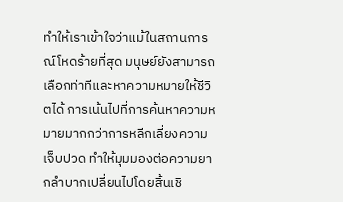ทำให้เราเข้าใจว่าแม้ในสถานการณ์โหดร้ายที่สุด มนุษย์ยังสามารถเลือกท่าทีและหาความหมายให้ชีวิตได้ การเน้นไปที่การค้นหาความหมายมากกว่าการหลีกเลี่ยงความเจ็บปวด ทำให้มุมมองต่อความยากลำบากเปลี่ยนไปโดยสิ้นเชิ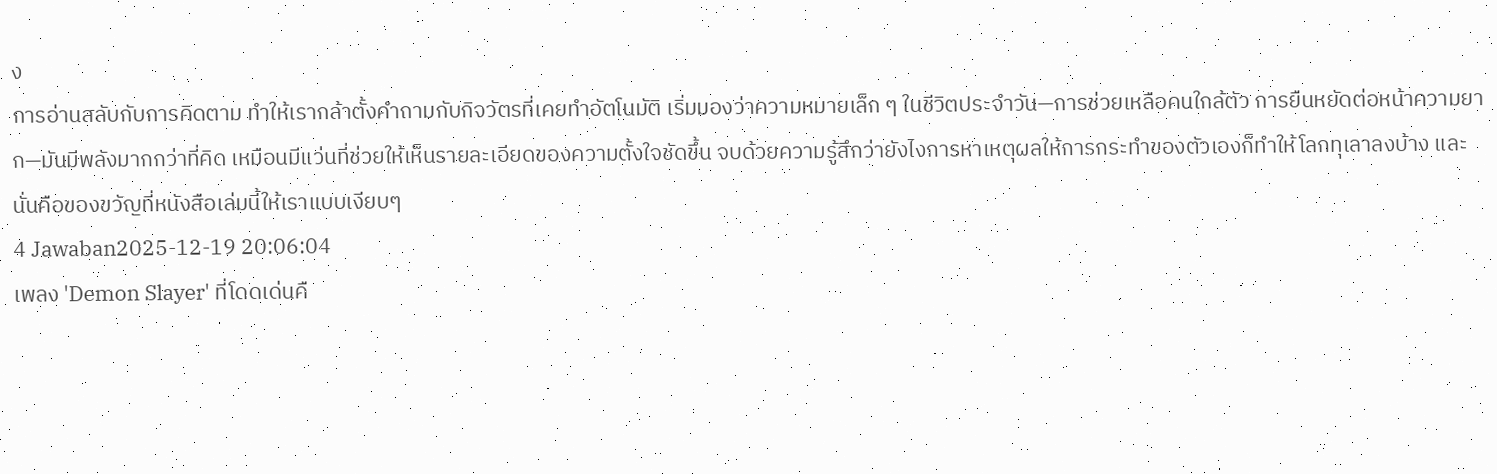ง
การอ่านสลับกับการคิดตาม ทำให้เรากล้าตั้งคำถามกับกิจวัตรที่เคยทำอัตโนมัติ เริ่มมองว่าความหมายเล็ก ๆ ในชีวิตประจำวัน—การช่วยเหลือคนใกล้ตัว การยืนหยัดต่อหน้าความยาก—มันมีพลังมากกว่าที่คิด เหมือนมีแว่นที่ช่วยให้เห็นรายละเอียดของความตั้งใจชัดขึ้น จบด้วยความรู้สึกว่ายังไงการหาเหตุผลให้การกระทำของตัวเองก็ทำให้โลกทุเลาลงบ้าง และนั่นคือของขวัญที่หนังสือเล่มนี้ให้เราแบบเงียบๆ
4 Jawaban2025-12-19 20:06:04
เพลง 'Demon Slayer' ที่โดดเด่นคื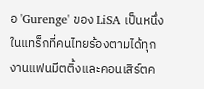อ 'Gurenge' ของ LiSA เป็นหนึ่งในแทร็กที่คนไทยร้องตามได้ทุกงานแฟนมีตติ้งและคอนเสิร์ตค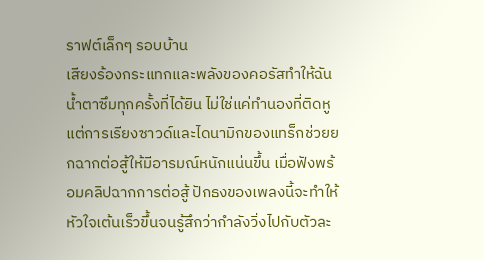ราฟต์เล็กๆ รอบบ้าน
เสียงร้องกระแทกและพลังของคอรัสทำให้ฉันน้ำตาซึมทุกครั้งที่ได้ยิน ไม่ใช่แค่ทำนองที่ติดหู แต่การเรียงซาวด์และไดนามิกของแทร็กช่วยยกฉากต่อสู้ให้มีอารมณ์หนักแน่นขึ้น เมื่อฟังพร้อมคลิปฉากการต่อสู้ ปักธงของเพลงนี้จะทำให้หัวใจเต้นเร็วขึ้นจนรู้สึกว่ากำลังวิ่งไปกับตัวละ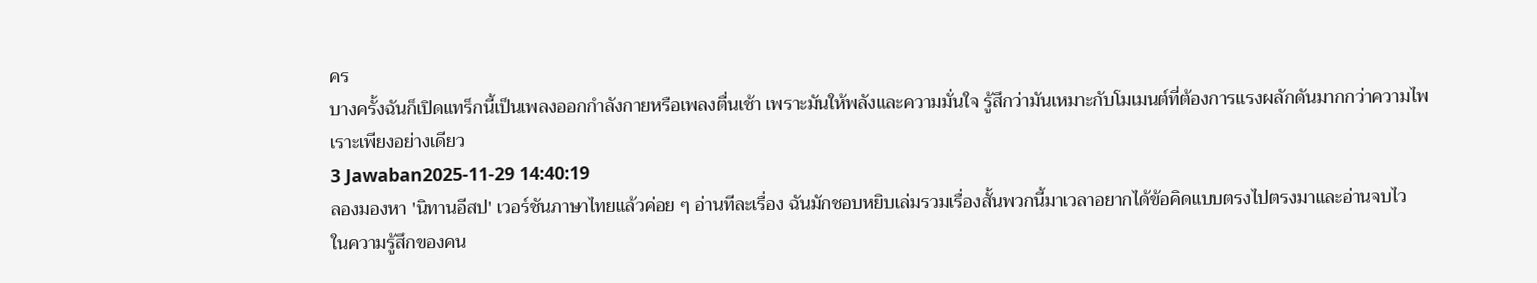คร
บางครั้งฉันก็เปิดแทร็กนี้เป็นเพลงออกกำลังกายหรือเพลงตื่นเช้า เพราะมันให้พลังและความมั่นใจ รู้สึกว่ามันเหมาะกับโมเมนต์ที่ต้องการแรงผลักดันมากกว่าความไพเราะเพียงอย่างเดียว
3 Jawaban2025-11-29 14:40:19
ลองมองหา 'นิทานอีสป' เวอร์ชันภาษาไทยแล้วค่อย ๆ อ่านทีละเรื่อง ฉันมักชอบหยิบเล่มรวมเรื่องสั้นพวกนี้มาเวลาอยากได้ข้อคิดแบบตรงไปตรงมาและอ่านจบไว
ในความรู้สึกของคน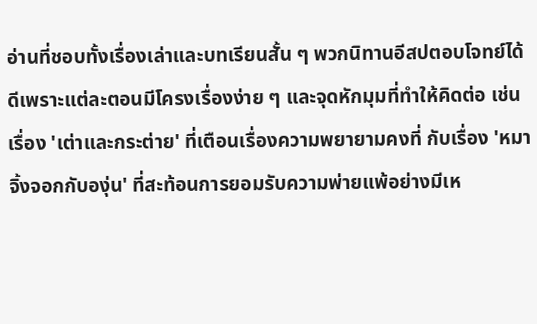อ่านที่ชอบทั้งเรื่องเล่าและบทเรียนสั้น ๆ พวกนิทานอีสปตอบโจทย์ได้ดีเพราะแต่ละตอนมีโครงเรื่องง่าย ๆ และจุดหักมุมที่ทำให้คิดต่อ เช่น เรื่อง 'เต่าและกระต่าย' ที่เตือนเรื่องความพยายามคงที่ กับเรื่อง 'หมาจิ้งจอกกับองุ่น' ที่สะท้อนการยอมรับความพ่ายแพ้อย่างมีเห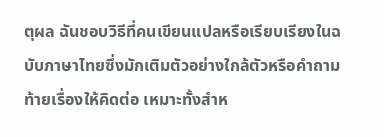ตุผล ฉันชอบวิธีที่คนเขียนแปลหรือเรียบเรียงในฉบับภาษาไทยซึ่งมักเติมตัวอย่างใกล้ตัวหรือคำถามท้ายเรื่องให้คิดต่อ เหมาะทั้งสำห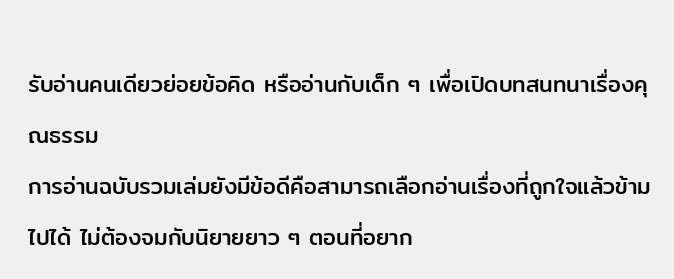รับอ่านคนเดียวย่อยข้อคิด หรืออ่านกับเด็ก ๆ เพื่อเปิดบทสนทนาเรื่องคุณธรรม
การอ่านฉบับรวมเล่มยังมีข้อดีคือสามารถเลือกอ่านเรื่องที่ถูกใจแล้วข้ามไปได้ ไม่ต้องจมกับนิยายยาว ๆ ตอนที่อยาก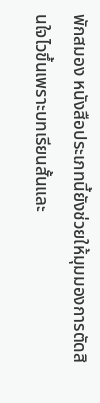พักสมอง หนังสือประเภทนี้ยังช่วยให้มุมมองการตัดสินใจไวขึ้นเพราะบทเรียนสั้นและ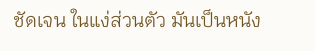ชัดเจน ในแง่ส่วนตัว มันเป็นหนัง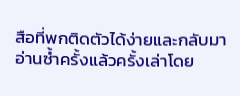สือที่พกติดตัวได้ง่ายและกลับมาอ่านซ้ำครั้งแล้วครั้งเล่าโดย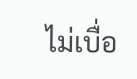ไม่เบื่อ